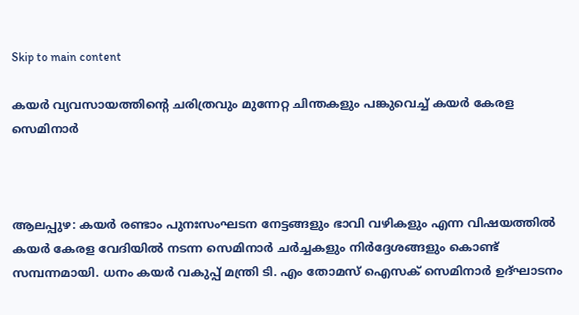Skip to main content

കയര്‍ വ്യവസായത്തിന്റെ ചരിത്രവും മുന്നേറ്റ ചിന്തകളും പങ്കുവെച്ച് കയര്‍ കേരള സെമിനാര്‍



ആലപ്പുഴ: കയര്‍ രണ്ടാം പുനഃസംഘടന നേട്ടങ്ങളും ഭാവി വഴികളും എന്ന വിഷയത്തില്‍ കയര്‍ കേരള വേദിയില്‍ നടന്ന സെമിനാര്‍ ചര്‍ച്ചകളും നിര്‍ദ്ദേശങ്ങളും കൊണ്ട് സമ്പന്നമായി. ധനം കയര്‍ വകുപ്പ് മന്ത്രി ടി. എം തോമസ് ഐസക് സെമിനാര്‍ ഉദ്ഘാടനം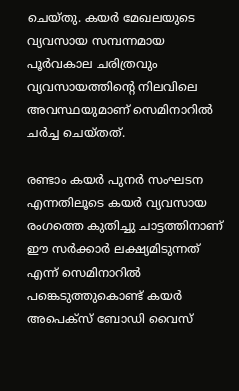ചെയ്തു. കയര്‍ മേഖലയുടെ വ്യവസായ സമ്പന്നമായ പൂര്‍വകാല ചരിത്രവും വ്യവസായത്തിന്റെ നിലവിലെ അവസ്ഥയുമാണ് സെമിനാറില്‍ ചര്‍ച്ച ചെയ്തത്.

രണ്ടാം കയര്‍ പുനര്‍ സംഘടന എന്നതിലൂടെ കയര്‍ വ്യവസായ രംഗത്തെ കുതിച്ചു ചാട്ടത്തിനാണ് ഈ സര്‍ക്കാര്‍ ലക്ഷ്യമിടുന്നത് എന്ന് സെമിനാറില്‍ പങ്കെടുത്തുകൊണ്ട് കയര്‍ അപെക്‌സ് ബോഡി വൈസ്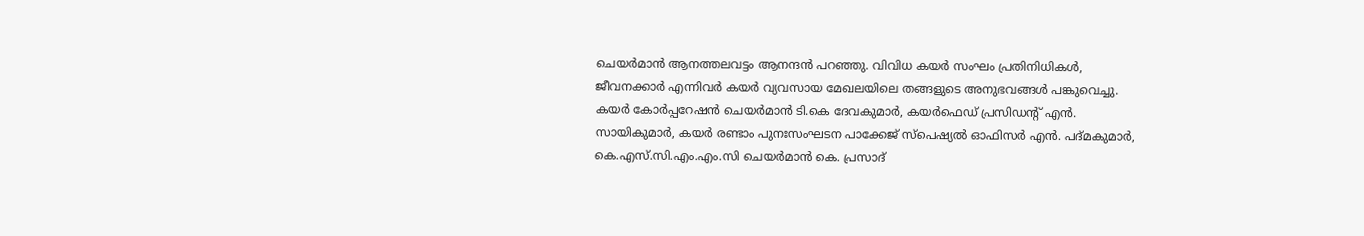ചെയര്‍മാന്‍ ആനത്തലവട്ടം ആനന്ദന്‍ പറഞ്ഞു. വിവിധ കയര്‍ സംഘം പ്രതിനിധികള്‍, ജീവനക്കാര്‍ എന്നിവര്‍ കയര്‍ വ്യവസായ മേഖലയിലെ തങ്ങളുടെ അനുഭവങ്ങള്‍ പങ്കുവെച്ചു. കയര്‍ കോര്‍പ്പറേഷന്‍ ചെയര്‍മാന്‍ ടി.കെ ദേവകുമാര്‍, കയര്‍ഫെഡ് പ്രസിഡന്റ് എന്‍. സായികുമാര്‍, കയര്‍ രണ്ടാം പുനഃസംഘടന പാക്കേജ് സ്‌പെഷ്യല്‍ ഓഫിസര്‍ എന്‍. പദ്മകുമാര്‍, കെ.എസ്.സി.എം.എം.സി ചെയര്‍മാന്‍ കെ. പ്രസാദ്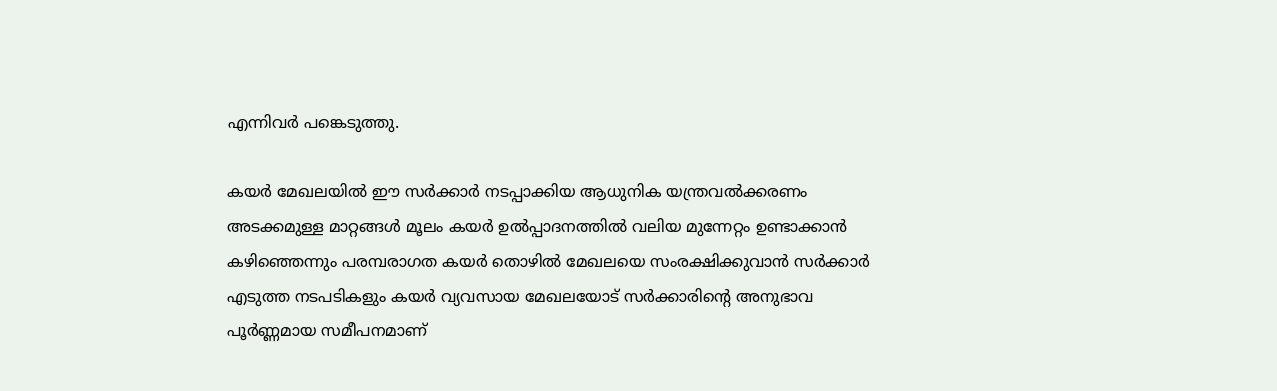എന്നിവര്‍ പങ്കെടുത്തു.

കയര്‍ മേഖലയില്‍ ഈ സര്‍ക്കാര്‍ നടപ്പാക്കിയ ആധുനിക യന്ത്രവല്‍ക്കരണം അടക്കമുള്ള മാറ്റങ്ങള്‍ മൂലം കയര്‍ ഉല്‍പ്പാദനത്തില്‍ വലിയ മുന്നേറ്റം ഉണ്ടാക്കാന്‍ കഴിഞ്ഞെന്നും പരമ്പരാഗത കയര്‍ തൊഴില്‍ മേഖലയെ സംരക്ഷിക്കുവാന്‍ സര്‍ക്കാര്‍ എടുത്ത നടപടികളും കയര്‍ വ്യവസായ മേഖലയോട് സര്‍ക്കാരിന്റെ അനുഭാവ പൂര്‍ണ്ണമായ സമീപനമാണ്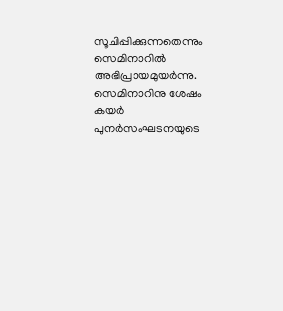സൂചിപ്പിക്കുന്നതെന്നും സെമിനാറില്‍ അഭിപ്രായമുയര്‍ന്നു. സെമിനാറിനു ശേഷം കയര്‍ പുനര്‍സംഘടനയുടെ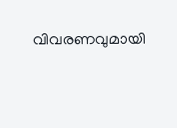വിവരണവുമായി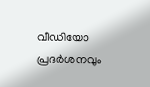വീഡിയോ പ്രദര്‍ശനവും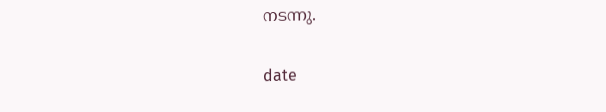നടന്നു.

date